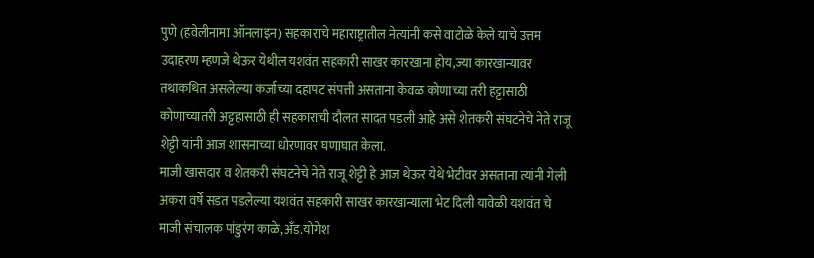पुणे (हवेलीनामा ऑनलाइन) सहकाराचे महाराष्ट्रातील नेत्यांनी कसे वाटोळे केले याचे उत्तम उदाहरण म्हणजे थेऊर येथील यशवंत सहकारी साखर कारखाना होय,ज्या कारखान्यावर तथाकथित असलेल्या कर्जाच्या दहापट संपत्ती असताना केवळ कोणाच्या तरी हट्टासाठी कोणाच्यातरी अट्टहासाठी ही सहकाराची दौलत सादत पडली आहे असे शेतकरी संघटनेचे नेते राजू शेट्टी यांनी आज शासनाच्या धोरणावर घणाघात केला.
माजी खासदार व शेतकरी संघटनेचे नेते राजू शेट्टी हे आज थेऊर येथे भेटीवर असताना त्यांनी गेली अकरा वर्षे सडत पडलेल्या यशवंत सहकारी साखर कारखान्याला भेट दिली यावेळी यशवंत चे माजी संचालक पांडुरंग काळे,अँड.योगेश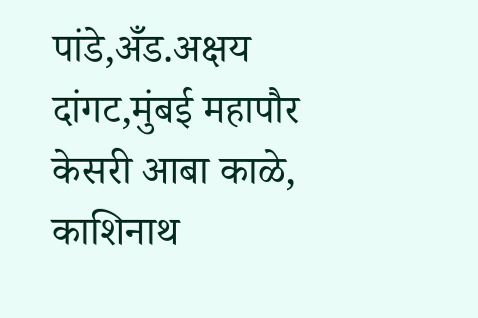पांडे,अँड.अक्षय दांगट,मुंबई महापौर केसरी आबा काळे, काशिनाथ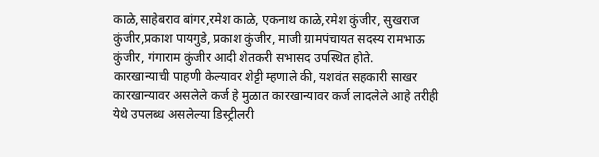काळे,साहेबराव बांगर,रमेश काळे, एकनाथ काळे,रमेश कुंजीर, सुखराज कुंजीर,प्रकाश पायगुडे, प्रकाश कुंजीर, माजी ग्रामपंचायत सदस्य रामभाऊ कुंजीर, गंगाराम कुंजीर आदी शेतकरी सभासद उपस्थित होते.
कारखान्याची पाहणी केल्यावर शेट्टी म्हणाले की, यशवंत सहकारी साखर कारखान्यावर असलेले कर्ज हे मुळात कारखान्यावर कर्ज लादलेले आहे तरीही येथे उपलब्ध असलेल्या डिस्ट्रीलरी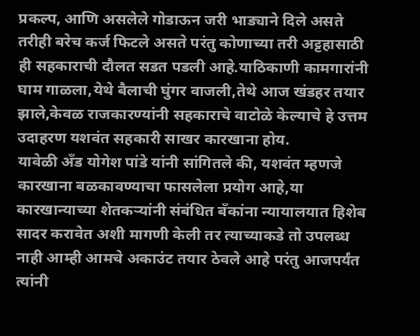प्रकल्प, आणि असलेले गोडाऊन जरी भाड्याने दिले असते तरीही बरेच कर्ज फिटले असते परंतु कोणाच्या तरी अट्टहासाठी ही सहकाराची दौलत सडत पडली आहे.याठिकाणी कामगारांनी घाम गाळला,येथे बैलाची घुंगर वाजली,तेथे आज खंडहर तयार झाले,केवळ राजकारण्यांनी सहकाराचे वाटोळे केल्याचे हे उत्तम उदाहरण यशवंत सहकारी साखर कारखाना होय.
यावेळी अँड योगेश पांडे यांनी सांगितले की, यशवंत म्हणजे कारखाना बळकावण्याचा फासलेला प्रयोग आहे,या कारखान्याच्या शेतकऱ्यांनी संबंधित बँकांना न्यायालयात हिशेब सादर करावेत अशी मागणी केली तर त्याच्याकडे तो उपलब्ध नाही आम्ही आमचे अकाउंट तयार ठेवले आहे परंतु आजपर्यंत त्यांनी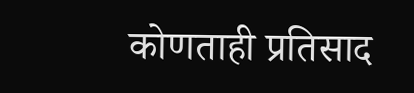कोणताही प्रतिसाद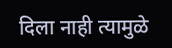दिला नाही त्यामुळे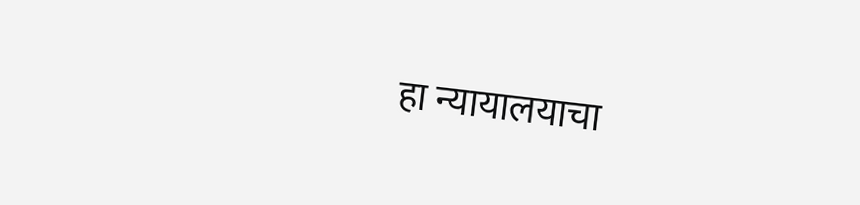हा न्यायालयाचा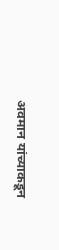अवमान यांच्याकडून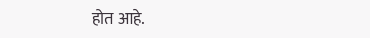होत आहे.